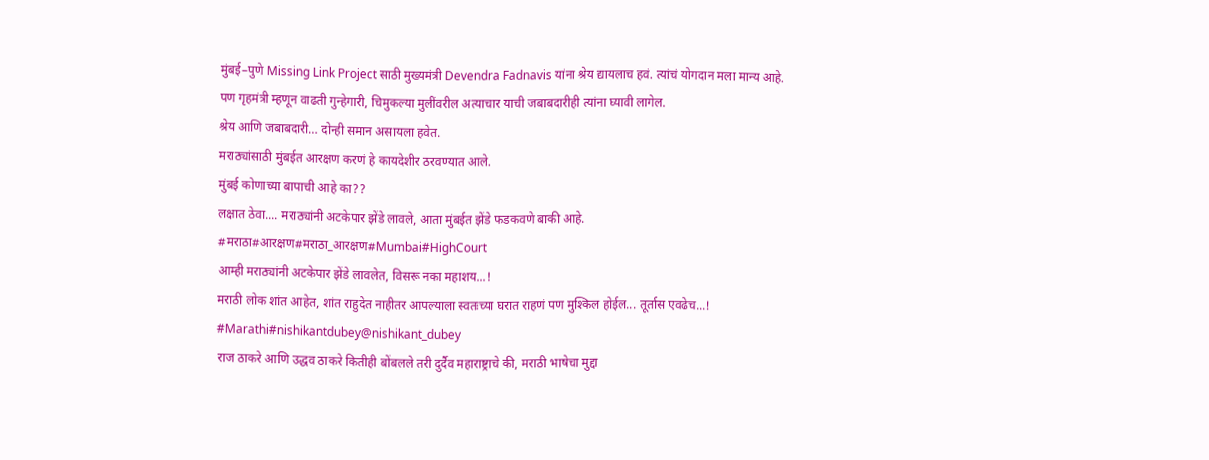मुंबई–पुणे Missing Link Project साठी मुख्यमंत्री Devendra Fadnavis यांना श्रेय द्यायलाच हवं. त्यांचं योगदान मला मान्य आहे.
पण गृहमंत्री म्हणून वाढती गुन्हेगारी, चिमुकल्या मुलींवरील अत्याचार याची जबाबदारीही त्यांना घ्यावी लागेल.
श्रेय आणि जबाबदारी… दोन्ही समान असायला हवेत.
मराठ्यांसाठी मुंबईत आरक्षण करणं हे कायदेशीर ठरवण्यात आले.
मुंबई कोणाच्या बापाची आहे का??
लक्षात ठेवा.... मराठ्यांनी अटकेपार झेंडे लावले, आता मुंबईत झेंडे फडकवणे बाकी आहे.
#मराठा#आरक्षण#मराठा_आरक्षण#Mumbai#HighCourt
आम्ही मराठ्यांनी अटकेपार झेंडे लावलेत, विसरू नका महाशय...!
मराठी लोक शांत आहेत, शांत राहुदेत नाहीतर आपल्याला स्वतःच्या घरात राहणं पण मुश्किल होईल... तूर्तास एवढेच...!
#Marathi#nishikantdubey@nishikant_dubey
राज ठाकरे आणि उद्धव ठाकरे कितीही बोंबलले तरी दुर्दैव महाराष्ट्राचे की, मराठी भाषेचा मुद्दा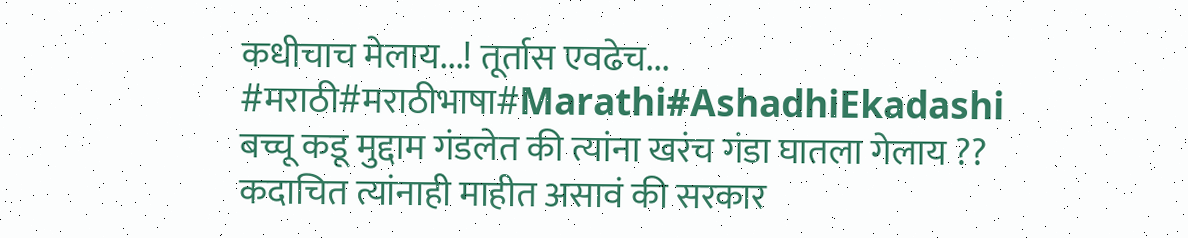कधीचाच मेलाय...! तूर्तास एवढेच...
#मराठी#मराठीभाषा#Marathi#AshadhiEkadashi
बच्चू कडू मुद्दाम गंडलेत की त्यांना खरंच गंडा घातला गेलाय ??
कदाचित त्यांनाही माहीत असावं की सरकार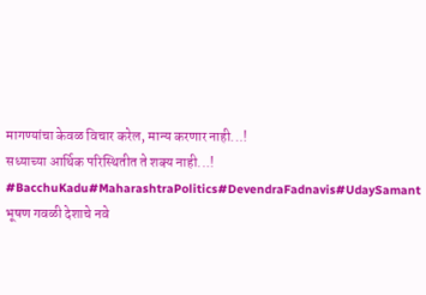मागण्यांचा केवळ विचार करेल, मान्य करणार नाही...!
सध्याच्या आर्थिक परिस्थितीत ते शक्य नाही...!
#BacchuKadu#MaharashtraPolitics#DevendraFadnavis#UdaySamant
भूषण गवळी देशाचे नवे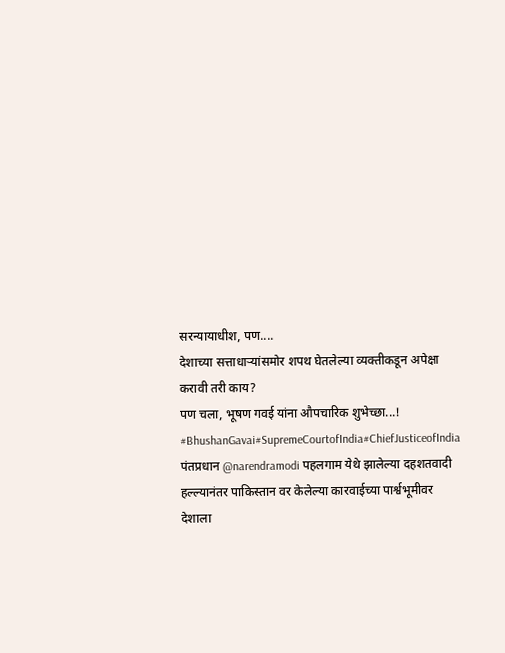सरन्यायाधीश, पण....
देशाच्या सत्ताधाऱ्यांसमोर शपथ घेतलेल्या व्यक्तीकडून अपेक्षा करावी तरी काय?
पण चला, भूषण गवई यांना औपचारिक शुभेच्छा...!
#BhushanGavai#SupremeCourtofIndia#ChiefJusticeofIndia
पंतप्रधान @narendramodi पहलगाम येथे झालेल्या दहशतवादी हल्ल्यानंतर पाकिस्तान वर केलेल्या कारवाईच्या पार्श्वभूमीवर देशाला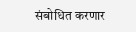संबोधित करणार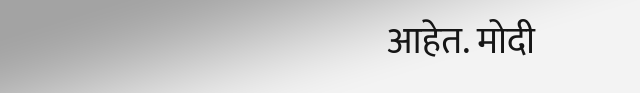आहेत. मोदी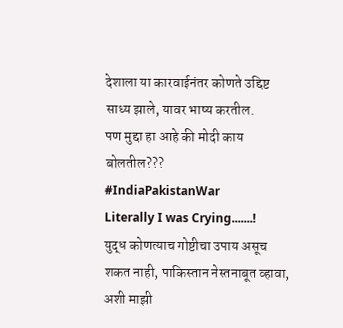देशाला या कारवाईनंतर कोणते उद्दिष्ट साध्य झाले, यावर भाष्य करतील.
पण मुद्दा हा आहे की मोदी काय बोलतील???
#IndiaPakistanWar
Literally I was Crying.......!
युद्ध कोणत्याच गोष्टीचा उपाय असूच शकत नाही, पाकिस्तान नेस्तनाबूत व्हावा, अशी माझी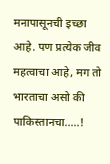मनापासूनची इच्छा आहे. पण प्रत्येक जीव महत्वाचा आहे, मग तो भारताचा असो की पाकिस्तानचा.....!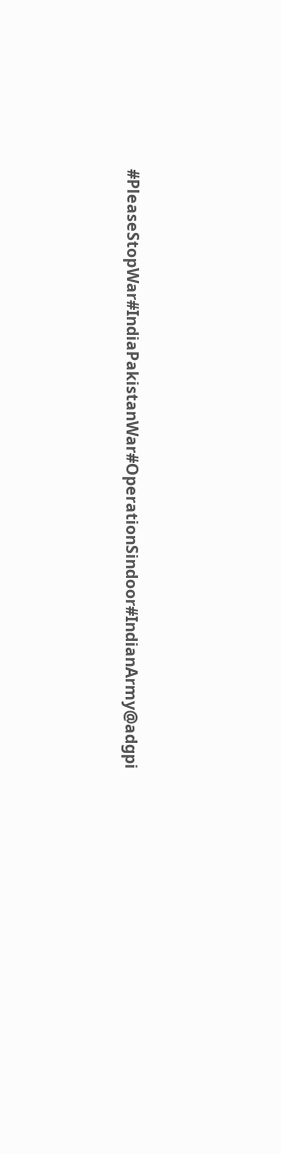#PleaseStopWar#IndiaPakistanWar#OperationSindoor#IndianArmy@adgpi